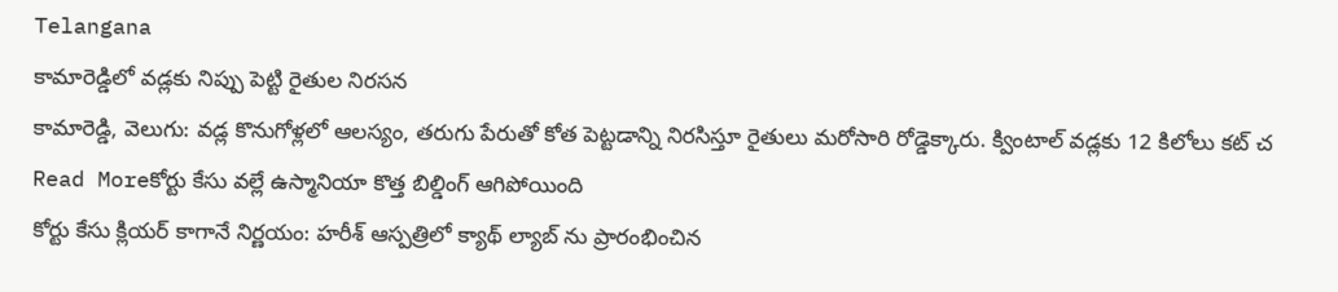Telangana
కామారెడ్డిలో వడ్లకు నిప్పు పెట్టి రైతుల నిరసన
కామారెడ్డి, వెలుగు: వడ్ల కొనుగోళ్లలో ఆలస్యం, తరుగు పేరుతో కోత పెట్టడాన్ని నిరసిస్తూ రైతులు మరోసారి రోడ్డెక్కారు. క్వింటాల్ వడ్లకు 12 కిలోలు కట్ చ
Read Moreకోర్టు కేసు వల్లే ఉస్మానియా కొత్త బిల్డింగ్ ఆగిపోయింది
కోర్టు కేసు క్లియర్ కాగానే నిర్ణయం: హరీశ్ ఆస్పత్రిలో క్యాథ్ ల్యాబ్ ను ప్రారంభించిన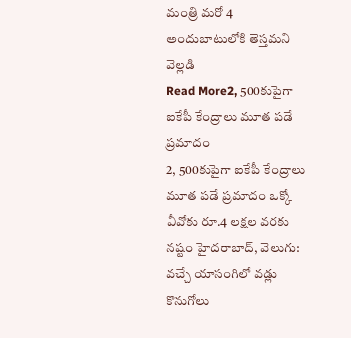మంత్రి మరో 4 అందుబాటులోకి తెస్తమని వెల్లడి
Read More2, 500కుపైగా ఐకేపీ కేంద్రాలు మూత పడే ప్రమాదం
2, 500కుపైగా ఐకేపీ కేంద్రాలు మూత పడే ప్రమాదం ఒక్కో వీవోకు రూ.4 లక్షల వరకు నష్టం హైదరాబాద్, వెలుగు: వచ్చే యాసంగిలో వడ్లు కొనుగోలు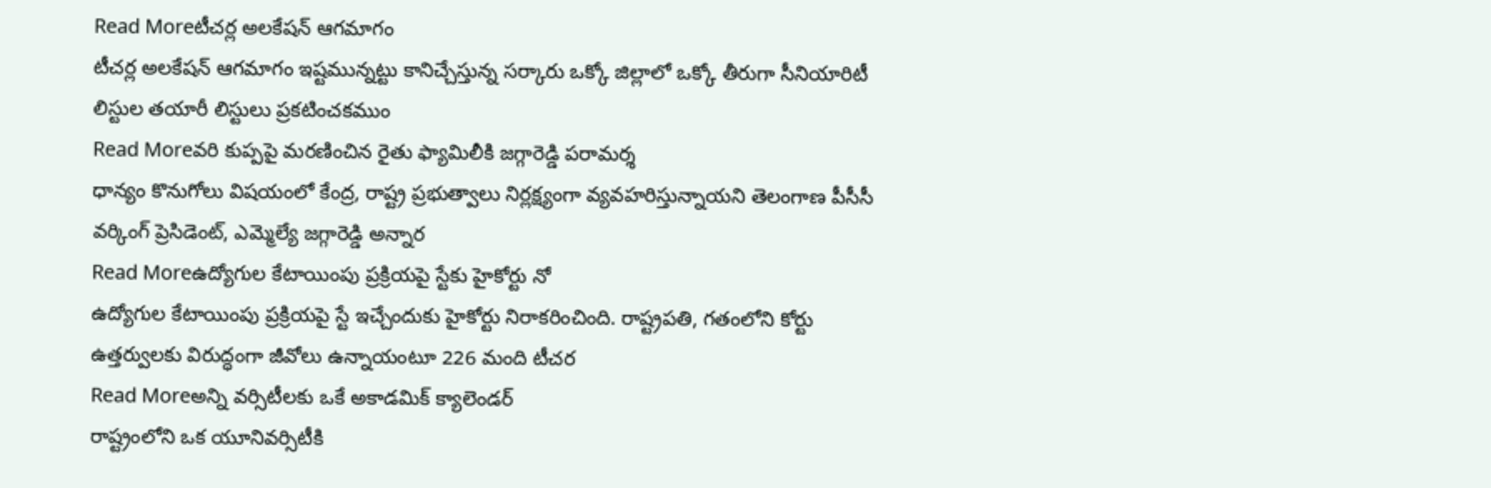Read Moreటీచర్ల అలకేషన్ ఆగమాగం
టీచర్ల అలకేషన్ ఆగమాగం ఇష్టమున్నట్టు కానిచ్చేస్తున్న సర్కారు ఒక్కో జిల్లాలో ఒక్కో తీరుగా సీనియారిటీ లిస్టుల తయారీ లిస్టులు ప్రకటించకముం
Read Moreవరి కుప్పపై మరణించిన రైతు ఫ్యామిలీకి జగ్గారెడ్డి పరామర్శ
ధాన్యం కొనుగోలు విషయంలో కేంద్ర, రాష్ట్ర ప్రభుత్వాలు నిర్లక్ష్యంగా వ్యవహరిస్తున్నాయని తెలంగాణ పీసీసీ వర్కింగ్ ప్రెసిడెంట్, ఎమ్మెల్యే జగ్గారెడ్డి అన్నార
Read Moreఉద్యోగుల కేటాయింపు ప్రక్రియపై స్టేకు హైకోర్టు నో
ఉద్యోగుల కేటాయింపు ప్రక్రియపై స్టే ఇచ్చేందుకు హైకోర్టు నిరాకరించింది. రాష్ట్రపతి, గతంలోని కోర్టు ఉత్తర్వులకు విరుద్ధంగా జీవోలు ఉన్నాయంటూ 226 మంది టీచర
Read Moreఅన్ని వర్సిటీలకు ఒకే అకాడమిక్ క్యాలెండర్
రాష్ట్రంలోని ఒక యూనివర్సిటీకి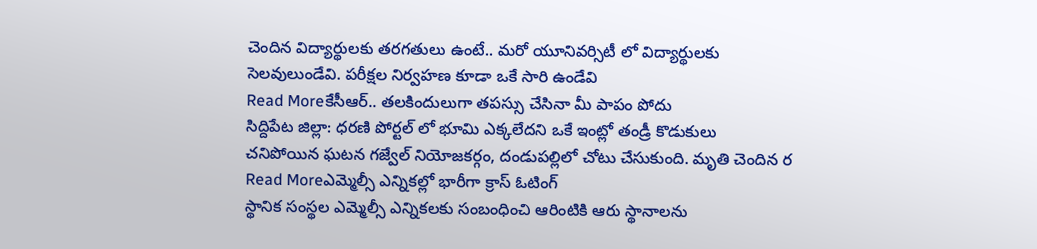చెందిన విద్యార్థులకు తరగతులు ఉంటే.. మరో యూనివర్సిటీ లో విద్యార్థులకు సెలవులుండేవి. పరీక్షల నిర్వహణ కూడా ఒకే సారి ఉండేవి
Read Moreకేసీఆర్.. తలకిందులుగా తపస్సు చేసినా మీ పాపం పోదు
సిద్దిపేట జిల్లా: ధరణి పోర్టల్ లో భూమి ఎక్కలేదని ఒకే ఇంట్లో తండ్రీ కొడుకులు చనిపోయిన ఘటన గజ్వేల్ నియోజకర్గం, దండుపల్లిలో చోటు చేసుకుంది. మృతి చెందిన ర
Read Moreఎమ్మెల్సీ ఎన్నికల్లో భారీగా క్రాస్ ఓటింగ్
స్థానిక సంస్థల ఎమ్మెల్సీ ఎన్నికలకు సంబంధించి ఆరింటికి ఆరు స్థానాలను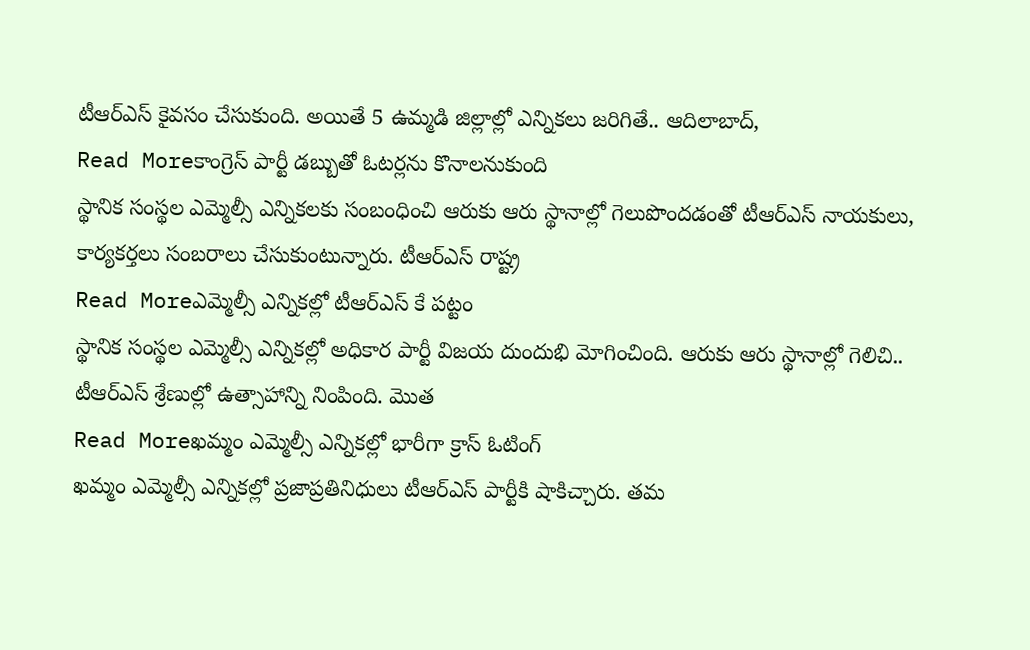టీఆర్ఎస్ కైవసం చేసుకుంది. అయితే 5 ఉమ్మడి జిల్లాల్లో ఎన్నికలు జరిగితే.. ఆదిలాబాద్,
Read Moreకాంగ్రెస్ పార్టీ డబ్బుతో ఓటర్లను కొనాలనుకుంది
స్థానిక సంస్థల ఎమ్మెల్సీ ఎన్నికలకు సంబంధించి ఆరుకు ఆరు స్థానాల్లో గెలుపొందడంతో టీఆర్ఎస్ నాయకులు, కార్యకర్తలు సంబరాలు చేసుకుంటున్నారు. టీఆర్ఎస్ రాష్ట్ర
Read Moreఎమ్మెల్సీ ఎన్నికల్లో టీఆర్ఎస్ కే పట్టం
స్థానిక సంస్థల ఎమ్మెల్సీ ఎన్నికల్లో అధికార పార్టీ విజయ దుందుభి మోగించింది. ఆరుకు ఆరు స్థానాల్లో గెలిచి.. టీఆర్ఎస్ శ్రేణుల్లో ఉత్సాహాన్ని నింపింది. మొత
Read Moreఖమ్మం ఎమ్మెల్సీ ఎన్నికల్లో భారీగా క్రాస్ ఓటింగ్
ఖమ్మం ఎమ్మెల్సీ ఎన్నికల్లో ప్రజాప్రతినిధులు టీఆర్ఎస్ పార్టీకి షాకిచ్చారు. తమ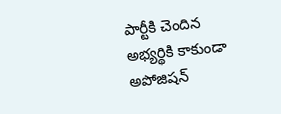పార్టీకి చెందిన అభ్యర్థికి కాకుండా అపోజిషన్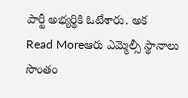పార్టీ అభ్యర్థికి ఓటేశారు. అక
Read Moreఆరు ఎమ్మెల్సీ స్థానాలు సొంతం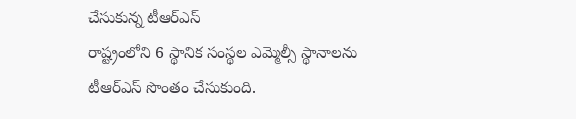చేసుకున్న టీఆర్ఎస్
రాష్ట్రంలోని 6 స్థానిక సంస్థల ఎమ్మెల్సీ స్థానాలను టీఆర్ఎస్ సొంతం చేసుకుంది.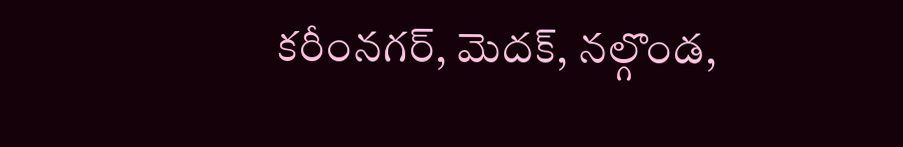కరీంనగర్, మెదక్, నల్గొండ,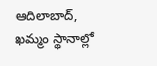ఆదిలాబాద్, ఖమ్మం స్థానాల్లో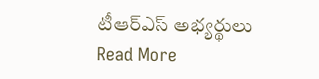టీఆర్ఎస్ అభ్యర్థులు
Read More